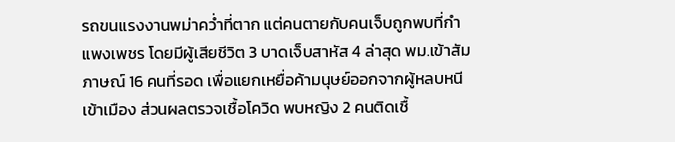รถขนแรงงานพม่าคว่ำที่ตาก แต่คนตายกับคนเจ็บถูกพบที่กำแพงเพชร โดยมีผู้เสียชีวิต 3 บาดเจ็บสาหัส 4 ล่าสุด พม.เข้าสัมภาษณ์ 16 คนที่รอด เพื่อแยกเหยื่อค้ามนุษย์ออกจากผู้หลบหนีเข้าเมือง ส่วนผลตรวจเชื้อโควิด พบหญิง 2 คนติดเชื้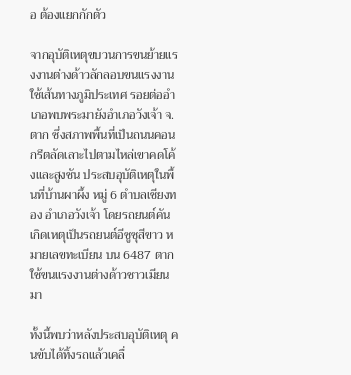อ ต้องแยกกักตัว

จากอุบัติเหตุขบวนการขนย้ายแรงงานต่างด้าวลักลอบขนแรงงานใช้เส้นทางภูมิประเทศ รอยต่ออำเภอพบพระมายังอำเภอวังเจ้า จ.ตาก ซึ่งสภาพพื้นที่เป็นถนนคอนกรีตลัดเลาะไปตามไหล่เขาคดโค้งและสูงชัน ประสบอุบัติเหตุในพื้นที่บ้านผาผึ้ง หมู่ 6 ตำบลเชียงทอง อำเภอวังเจ้า โดยรถยนต์คันเกิดเหตุเป็นรถยนต์อีซูซุสีขาว หมายเลขทะเบียน บน 6487 ตาก ใช้ขนแรงงานต่างด้าวชาวเมียนมา

ทั้งนี้พบว่าหลังประสบอุบัติเหตุ คนขับได้ทิ้งรถแล้วเคลื่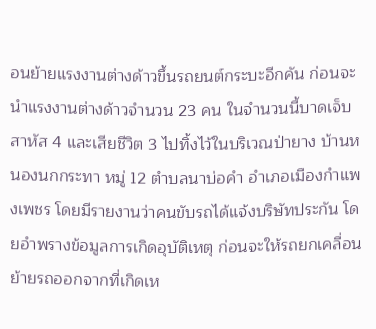อนย้ายแรงงานต่างด้าวขึ้นรถยนต์กระบะอีกคัน ก่อนจะนำแรงงานต่างด้าวจำนวน 23 คน ในจำนวนนี้บาดเจ็บสาหัส 4 และเสียชีวิต 3 ไปทิ้งไว้ในบริเวณป่ายาง บ้านหนองนกกระทา หมู่ 12 ตำบลนาบ่อคำ อำเภอเมืองกำแพงเพชร โดยมีรายงานว่าคนขับรถได้แจ้งบริษัทประกัน โดยอำพรางข้อมูลการเกิดอุบัติเหตุ ก่อนจะให้รถยกเคลื่อนย้ายรถออกจากที่เกิดเห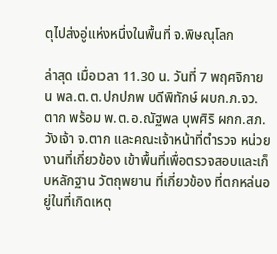ตุไปส่งอู่แห่งหนึ่งในพื้นที่ จ.พิษณุโลก

ล่าสุด เมื่อเวลา 11.30 น. วันที่ 7 พฤศจิกายน พล.ต.ต.ปกปภพ บดีพิทักษ์ ผบก.ภ.จว.ตาก พร้อม พ.ต.อ.ณัฐพล บุพศิริ ผกก.สภ.วังเจ้า จ.ตาก และคณะเจ้าหน้าที่ตำรวจ หน่วยงานที่เกี่ยวข้อง เข้าพื้นที่เพื่อตรวจสอบและเก็บหลักฐาน วัตถุพยาน ที่เกี่ยวข้อง ที่ตกหล่นอยู่ในที่เกิดเหตุ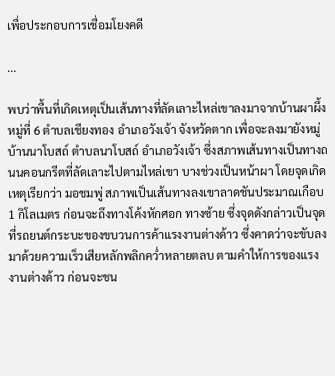เพื่อประกอบการเชื่อมโยงคดี

...

พบว่าพื้นที่เกิดเหตุเป็นเส้นทางที่ลัดเลาะไหล่เขาลงมาจากบ้านผาผึ้ง หมู่ที่ 6 ตำบลเชียงทอง อำเภอวังเจ้า จังหวัดตาก เพื่อจะลงมายังหมู่บ้านนาโบสถ์ ตำบลนาโบสถ์ อำเภอวังเจ้า ซึ่งสภาพเส้นทางเป็นทางถนนคอนกรีตที่ลัดเลาะไปตามไหล่เขา บางช่วงเป็นหน้าผา โดยจุดเกิดเหตุเรียกว่า มอชมพู่ สภาพเป็นเส้นทางลงเขาลาดชันประมาณเกือบ 1 กิโลเมตร ก่อนจะถึงทางโค้งหักศอก ทางซ้าย ซึ่งจุดดังกล่าวเป็นจุดที่รถยนต์กระบะของขบวนการค้าแรงงานต่างด้าว ซึ่งคาดว่าจะขับลงมาด้วยความเร็วเสียหลักพลิกคว่ำหลายตลบ ตามคำให้การของแรงงานต่างด้าว ก่อนจะชน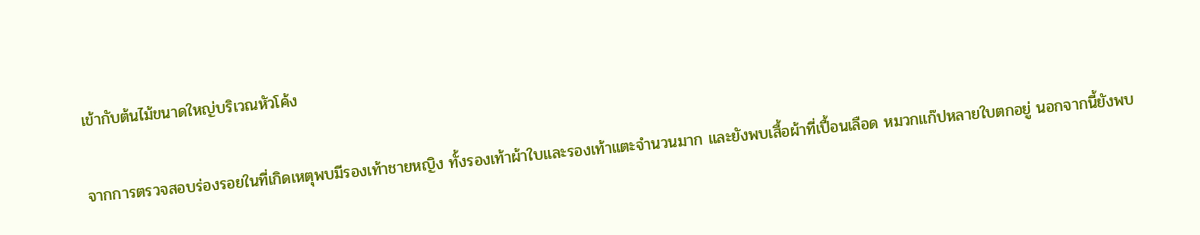เข้ากับต้นไม้ขนาดใหญ่บริเวณหัวโค้ง

จากการตรวจสอบร่องรอยในที่เกิดเหตุพบมีรองเท้าชายหญิง ทั้งรองเท้าผ้าใบและรองเท้าแตะจำนวนมาก และยังพบเสื้อผ้าที่เปื้อนเลือด หมวกแก๊ปหลายใบตกอยู่ นอกจากนี้ยังพบ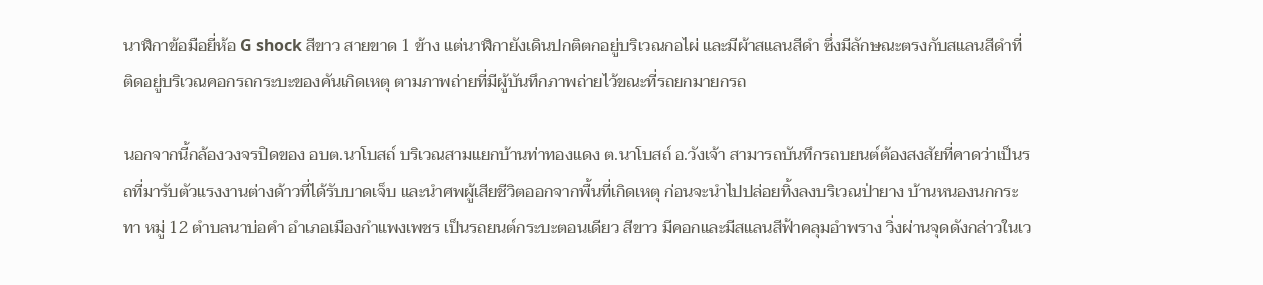นาฬิกาข้อมือยี่ห้อ G shock สีขาว สายขาด 1 ข้าง แต่นาฬิกายังเดินปกติตกอยู่บริเวณกอไผ่ และมีผ้าสแลนสีดำ ซึ่งมีลักษณะตรงกับสแลนสีดำที่ติดอยู่บริเวณคอกรถกระบะของคันเกิดเหตุ ตามภาพถ่ายที่มีผู้บันทึกภาพถ่ายไว้ขณะที่รถยกมายกรถ

นอกจากนี้กล้องวงจรปิดของ อบต.นาโบสถ์ บริเวณสามแยกบ้านท่าทองแดง ต.นาโบสถ์ อ.วังเจ้า สามารถบันทึกรถบยนต์ต้องสงสัยที่คาดว่าเป็นรถที่มารับตัวแรงงานต่างด้าวที่ได้รับบาดเจ็บ และนำศพผู้เสียชีวิตออกจากพื้นที่เกิดเหตุ ก่อนจะนำไปปล่อยทิ้งลงบริเวณป่ายาง บ้านหนองนกกระทา หมู่ 12 ตำบลนาบ่อคำ อำเภอเมืองกำแพงเพชร เป็นรถยนต์กระบะตอนเดียว สีขาว มีคอกและมีสแลนสีฟ้าคลุมอำพราง วิ่งผ่านจุดดังกล่าวในเว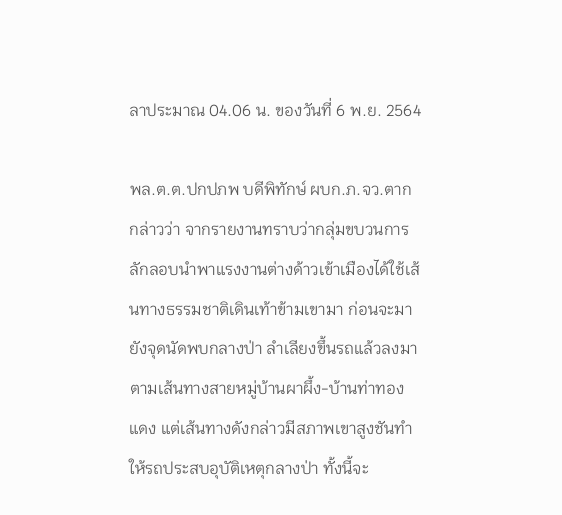ลาประมาณ 04.06 น. ของวันที่ 6 พ.ย. 2564

พล.ต.ต.ปกปภพ บดีพิทักษ์ ผบก.ภ.จว.ตาก กล่าวว่า จากรายงานทราบว่ากลุ่มขบวนการลักลอบนำพาแรงงานต่างด้าวเข้าเมืองได้ใช้เส้นทางธรรมชาติเดินเท้าข้ามเขามา ก่อนจะมายังจุดนัดพบกลางป่า ลำเลียงขึ้นรถแล้วลงมาตามเส้นทางสายหมู่บ้านผาผึ้ง-บ้านท่าทองแดง แต่เส้นทางดังกล่าวมีสภาพเขาสูงชันทำให้รถประสบอุบัติเหตุกลางป่า ทั้งนี้จะ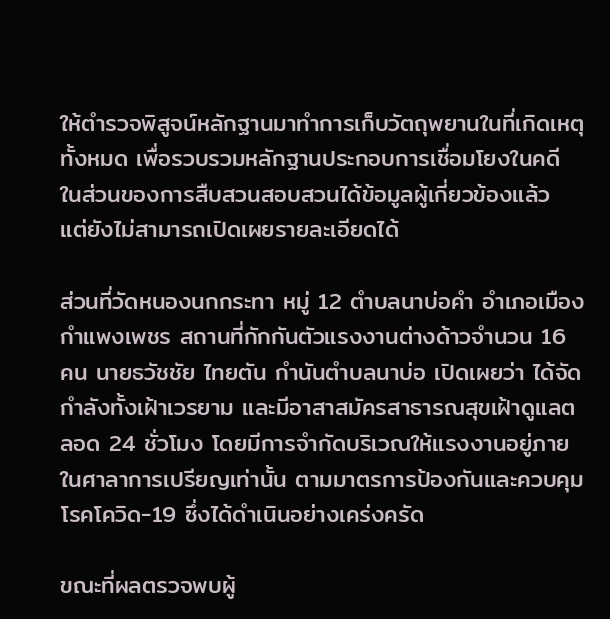ให้ตำรวจพิสูจน์หลักฐานมาทำการเก็บวัตถุพยานในที่เกิดเหตุทั้งหมด เพื่อรวบรวมหลักฐานประกอบการเชื่อมโยงในคดี ในส่วนของการสืบสวนสอบสวนได้ข้อมูลผู้เกี่ยวข้องแล้ว แต่ยังไม่สามารถเปิดเผยรายละเอียดได้

ส่วนที่วัดหนองนกกระทา หมู่ 12 ตำบลนาบ่อคำ อำเภอเมืองกำแพงเพชร สถานที่กักกันตัวแรงงานต่างด้าวจำนวน 16 คน นายธวัชชัย ไทยตัน กำนันตำบลนาบ่อ เปิดเผยว่า ได้จัดกำลังทั้งเฝ้าเวรยาม และมีอาสาสมัครสาธารณสุขเฝ้าดูแลตลอด 24 ชั่วโมง โดยมีการจำกัดบริเวณให้แรงงานอยู่ภายในศาลาการเปรียญเท่านั้น ตามมาตรการป้องกันและควบคุมโรคโควิด-19 ซึ่งได้ดำเนินอย่างเคร่งครัด

ขณะที่ผลตรวจพบผู้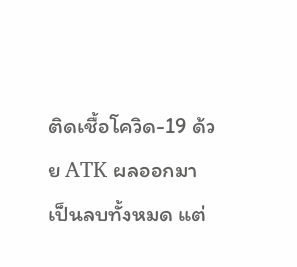ติดเชื้อโควิด-19 ด้วย ATK ผลออกมาเป็นลบทั้งหมด แต่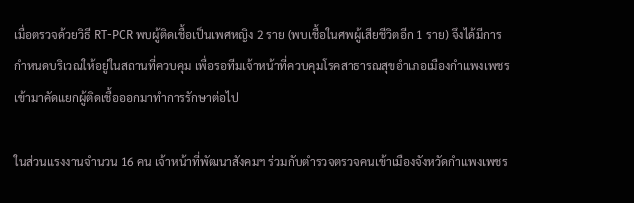เมื่อตรวจด้วยวิธี RT-PCR พบผู้ติดเชื้อเป็นเพศหญิง 2 ราย (พบเชื้อในศพผู้เสียชีวิตอีก 1 ราย) จึงได้มีการกำหนดบริเวณให้อยู่ในสถานที่ควบคุม เพื่อรอทีมเจ้าหน้าที่ควบคุมโรคสาธารณสุขอำเภอเมืองกำแพงเพชรเข้ามาคัดแยกผู้ติดเชื้อออกมาทำการรักษาต่อไป

ในส่วนแรงงานจำนวน 16 คน เจ้าหน้าที่พัฒนาสังคมฯ ร่วมกับตำรวจตรวจคนเข้าเมืองจังหวัดกำแพงเพชร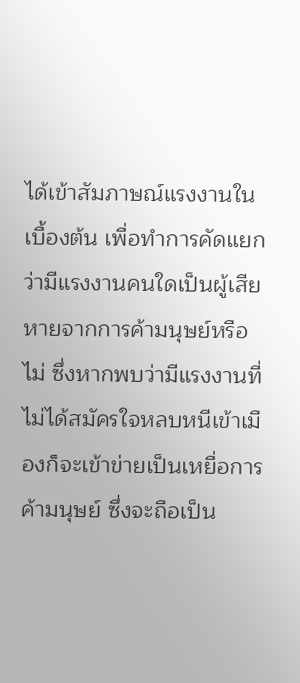ได้เข้าสัมภาษณ์แรงงานในเบื้องต้น เพื่อทำการคัดแยกว่ามีแรงงานคนใดเป็นผู้เสียหายจากการค้ามนุษย์หรือไม่ ซึ่งหากพบว่ามีแรงงานที่ไม่ได้สมัครใจหลบหนีเข้าเมืองก็จะเข้าข่ายเป็นเหยื่อการค้ามนุษย์ ซึ่งจะถือเป็น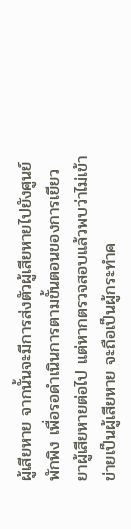ผู้เสียหาย จากนั้นจะมีการส่งตัวผู้เสียหายไปยังศูนย์พักพิง เพื่อรอดำเนินการตามขั้นตอนของการเยียวยาผู้เสียหายต่อไป แต่หากตรวจสอบแล้วพบว่าไม่เข้าข่ายเป็นผู้เสียหาย จะถือเป็นผู้กระทำค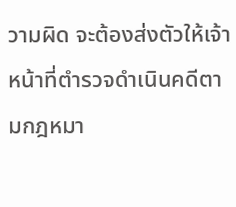วามผิด จะต้องส่งตัวให้เจ้าหน้าที่ตำรวจดำเนินคดีตามกฎหมา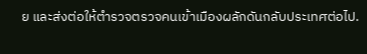ย และส่งต่อให้ตำรวจตรวจคนเข้าเมืองผลักดันกลับประเทศต่อไป.